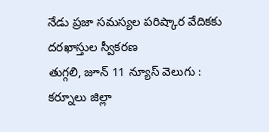నేడు ప్రజా సమస్యల పరిష్కార వేదికకు దరఖాస్తుల స్వీకరణ
తుగ్గలి, జూన్ 11 న్యూస్ వెలుగు : కర్నూలు జిల్లా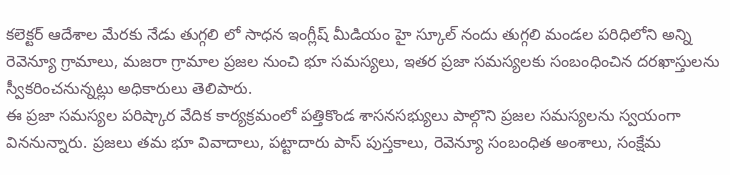కలెక్టర్ ఆదేశాల మేరకు నేడు తుగ్గలి లో సాధన ఇంగ్లీష్ మీడియం హై స్కూల్ నందు తుగ్గలి మండల పరిధిలోని అన్ని రెవెన్యూ గ్రామాలు, మజరా గ్రామాల ప్రజల నుంచి భూ సమస్యలు, ఇతర ప్రజా సమస్యలకు సంబంధించిన దరఖాస్తులను స్వీకరించనున్నట్లు అధికారులు తెలిపారు.
ఈ ప్రజా సమస్యల పరిష్కార వేదిక కార్యక్రమంలో పత్తికొండ శాసనసభ్యులు పాల్గొని ప్రజల సమస్యలను స్వయంగా విననున్నారు. ప్రజలు తమ భూ వివాదాలు, పట్టాదారు పాస్ పుస్తకాలు, రెవెన్యూ సంబంధిత అంశాలు, సంక్షేమ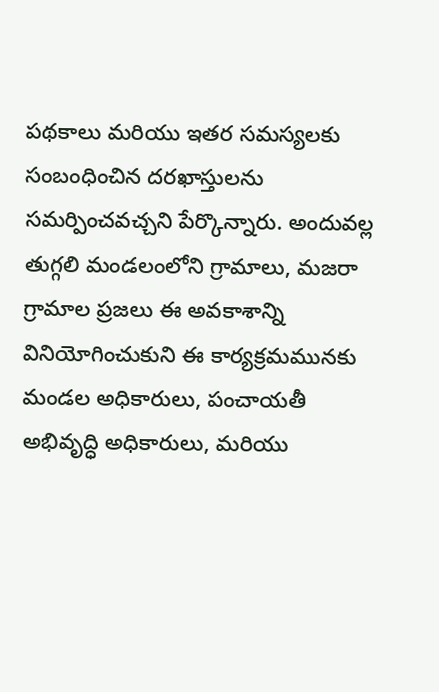పథకాలు మరియు ఇతర సమస్యలకు సంబంధించిన దరఖాస్తులను సమర్పించవచ్చని పేర్కొన్నారు. అందువల్ల తుగ్గలి మండలంలోని గ్రామాలు, మజరా గ్రామాల ప్రజలు ఈ అవకాశాన్ని వినియోగించుకుని ఈ కార్యక్రమమునకు మండల అధికారులు, పంచాయతీ అభివృద్ధి అధికారులు, మరియు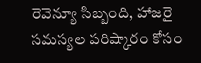రెవెన్యూ సిబ్బంది, హాజరై సమస్యల పరిష్కారం కోసం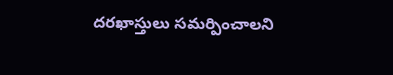దరఖాస్తులు సమర్పించాలని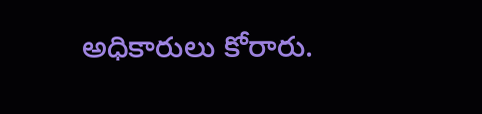అధికారులు కోరారు.